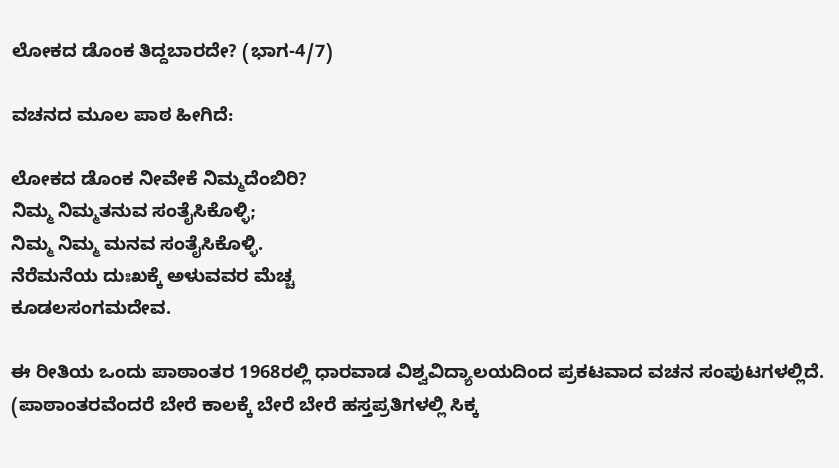ಲೋಕದ ಡೊಂಕ ತಿದ್ದಬಾರದೇ? (ಭಾಗ-4/7)

ವಚನದ ಮೂಲ ಪಾಠ ಹೀಗಿದೆ:

ಲೋಕದ ಡೊಂಕ ನೀವೇಕೆ ನಿಮ್ಮದೆಂಬಿರಿ?
ನಿಮ್ಮ ನಿಮ್ಮತನುವ ಸಂತೈಸಿಕೊಳ್ಳಿ;
ನಿಮ್ಮ ನಿಮ್ಮ ಮನವ ಸಂತೈಸಿಕೊಳ್ಳಿ.
ನೆರೆಮನೆಯ ದುಃಖಕ್ಕೆ ಅಳುವವರ ಮೆಚ್ಚ
ಕೂಡಲಸಂಗಮದೇವ.

ಈ ರೀತಿಯ ಒಂದು ಪಾಠಾಂತರ 1968ರಲ್ಲಿ ಧಾರವಾಡ ವಿಶ್ವವಿದ್ಯಾಲಯದಿಂದ ಪ್ರಕಟವಾದ ವಚನ ಸಂಪುಟಗಳಲ್ಲಿದೆ. (ಪಾಠಾಂತರವೆಂದರೆ ಬೇರೆ ಕಾಲಕ್ಕೆ ಬೇರೆ ಬೇರೆ ಹಸ್ತಪ್ರತಿಗಳಲ್ಲಿ ಸಿಕ್ಕ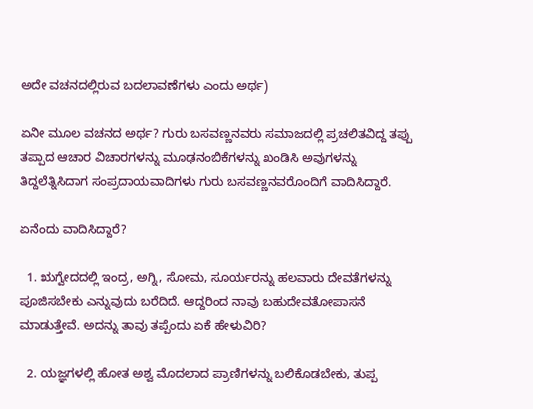ಅದೇ ವಚನದಲ್ಲಿರುವ ಬದಲಾವಣೆಗಳು ಎಂದು ಅರ್ಥ)

ಏನೀ ಮೂಲ ವಚನದ ಅರ್ಥ? ಗುರು ಬಸವಣ್ಣನವರು ಸಮಾಜದಲ್ಲಿ ಪ್ರಚಲಿತವಿದ್ದ ತಪ್ಪು ತಪ್ಪಾದ ಆಚಾರ ವಿಚಾರಗಳನ್ನು ಮೂಢನಂಬಿಕೆಗಳನ್ನು ಖಂಡಿಸಿ ಅವುಗಳನ್ನು ತಿದ್ದಲೆತ್ನಿಸಿದಾಗ ಸಂಪ್ರದಾಯವಾದಿಗಳು ಗುರು ಬಸವಣ್ಣನವರೊಂದಿಗೆ ವಾದಿಸಿದ್ದಾರೆ.

ಏನೆಂದು ವಾದಿಸಿದ್ದಾರೆ?

  1. ಋಗ್ವೇದದಲ್ಲಿ ಇಂದ್ರ, ಅಗ್ನಿ, ಸೋಮ, ಸೂರ್ಯರನ್ನು ಹಲವಾರು ದೇವತೆಗಳನ್ನು ಪೂಜಿಸಬೇಕು ಎನ್ನುವುದು ಬರೆದಿದೆ. ಆದ್ದರಿಂದ ನಾವು ಬಹುದೇವತೋಪಾಸನೆ ಮಾಡುತ್ತೇವೆ. ಅದನ್ನು ತಾವು ತಪ್ಪೆಂದು ಏಕೆ ಹೇಳುವಿರಿ?

  2. ಯಜ್ಞಗಳಲ್ಲಿ ಹೋತ ಅಶ್ವ ಮೊದಲಾದ ಪ್ರಾಣಿಗಳನ್ನು ಬಲಿಕೊಡಬೇಕು, ತುಪ್ಪ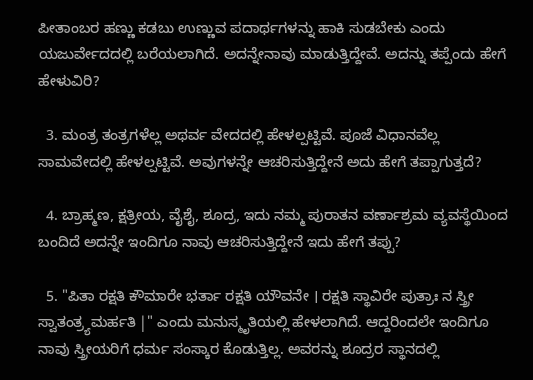ಪೀತಾಂಬರ ಹಣ್ಣು ಕಡಬು ಉಣ್ಣುವ ಪದಾರ್ಥಗಳನ್ನು ಹಾಕಿ ಸುಡಬೇಕು ಎಂದು ಯಜುರ್ವೇದದಲ್ಲಿ ಬರೆಯಲಾಗಿದೆ. ಅದನ್ನೇನಾವು ಮಾಡುತ್ತಿದ್ದೇವೆ. ಅದನ್ನು ತಪ್ಪೆಂದು ಹೇಗೆ ಹೇಳುವಿರಿ?

  3. ಮಂತ್ರ ತಂತ್ರಗಳೆಲ್ಲ ಅಥರ್ವ ವೇದದಲ್ಲಿ ಹೇಳಲ್ಪಟ್ಟಿವೆ. ಪೂಜೆ ವಿಧಾನವೆಲ್ಲ ಸಾಮವೇದಲ್ಲಿ ಹೇಳಲ್ಪಟ್ಟಿವೆ. ಅವುಗಳನ್ನೇ ಆಚರಿಸುತ್ತಿದ್ದೇನೆ ಅದು ಹೇಗೆ ತಪ್ಪಾಗುತ್ತದೆ?

  4. ಬ್ರಾಹ್ಮಣ, ಕ್ಷತ್ರೀಯ, ವೈಶೈ, ಶೂದ್ರ, ಇದು ನಮ್ಮ ಪುರಾತನ ವರ್ಣಾಶ್ರಮ ವ್ಯವಸ್ಥೆಯಿಂದ ಬಂದಿದೆ ಅದನ್ನೇ ಇಂದಿಗೂ ನಾವು ಆಚರಿಸುತ್ತಿದ್ದೇನೆ ಇದು ಹೇಗೆ ತಪ್ಪು?

  5. "ಪಿತಾ ರಕ್ಷತಿ ಕೌಮಾರೇ ಭರ್ತಾ ರಕ್ಷತಿ ಯೌವನೇ । ರಕ್ಷತಿ ಸ್ಥಾವಿರೇ ಪುತ್ರಾಃ ನ ಸ್ತ್ರೀ ಸ್ವಾತಂತ್ರ್ಯಮರ್ಹತಿ |" ಎಂದು ಮನುಸ್ಮೃತಿಯಲ್ಲಿ ಹೇಳಲಾಗಿದೆ. ಆದ್ದರಿಂದಲೇ ಇಂದಿಗೂ ನಾವು ಸ್ತ್ರೀಯರಿಗೆ ಧರ್ಮ ಸಂಸ್ಕಾರ ಕೊಡುತ್ತಿಲ್ಲ. ಅವರನ್ನು ಶೂದ್ರರ ಸ್ಥಾನದಲ್ಲಿ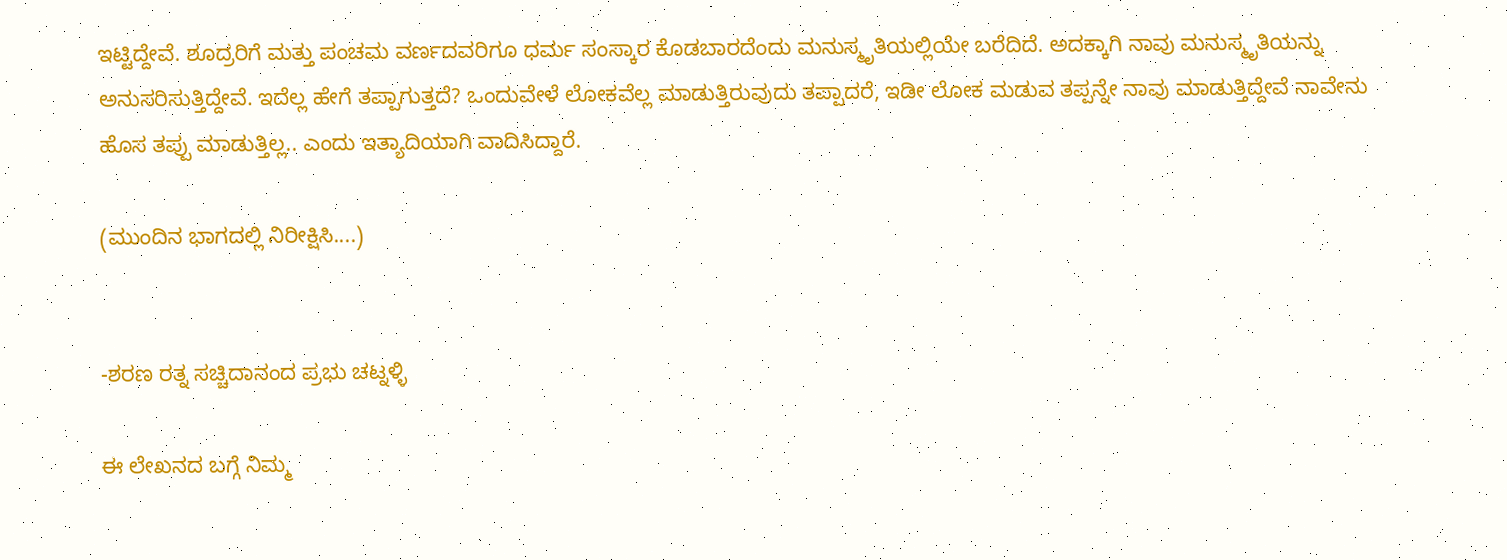ಇಟ್ಟಿದ್ದೇವೆ. ಶೂದ್ರರಿಗೆ ಮತ್ತು ಪಂಚಮ ವರ್ಣದವರಿಗೂ ಧರ್ಮ ಸಂಸ್ಕಾರ ಕೊಡಬಾರದೆಂದು ಮನುಸ್ಮೃತಿಯಲ್ಲಿಯೇ ಬರೆದಿದೆ. ಅದಕ್ಕಾಗಿ ನಾವು ಮನುಸ್ಮೃತಿಯನ್ನು ಅನುಸರಿಸುತ್ತಿದ್ದೇವೆ. ಇದೆಲ್ಲ ಹೇಗೆ ತಪ್ಪಾಗುತ್ತದೆ? ಒಂದುವೇಳೆ ಲೋಕವೆಲ್ಲ ಮಾಡುತ್ತಿರುವುದು ತಪ್ಪಾದರೆ, ಇಡೀ ಲೋಕ ಮಡುವ ತಪ್ಪನ್ನೇ ನಾವು ಮಾಡುತ್ತಿದ್ದೇವೆ ನಾವೇನು ಹೊಸ ತಪ್ಪು ಮಾಡುತ್ತಿಲ್ಲ.. ಎಂದು ಇತ್ಯಾದಿಯಾಗಿ ವಾದಿಸಿದ್ದಾರೆ.

(ಮುಂದಿನ ಭಾಗದಲ್ಲಿ ನಿರೀಕ್ಷಿಸಿ....)


-ಶರಣ ರತ್ನ ಸಚ್ಚಿದಾನಂದ ಪ್ರಭು ಚಟ್ನಳ್ಳಿ

ಈ ಲೇಖನದ ಬಗ್ಗೆ ನಿಮ್ಮ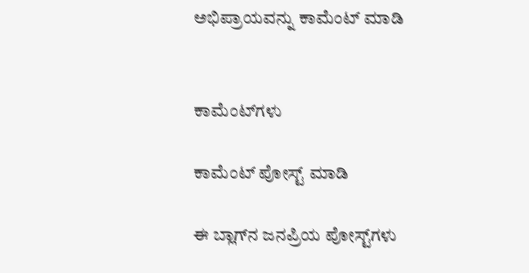ಅಭಿಪ್ರಾಯವನ್ನು ಕಾಮೆಂಟ್ ಮಾಡಿ


ಕಾಮೆಂಟ್‌ಗಳು

ಕಾಮೆಂಟ್‌‌ ಪೋಸ್ಟ್‌ ಮಾಡಿ

ಈ ಬ್ಲಾಗ್‌ನ ಜನಪ್ರಿಯ ಪೋಸ್ಟ್‌ಗಳು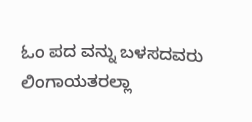ಓಂ ಪದ ವನ್ನು ಬಳಸದವರು ಲಿಂಗಾಯತರಲ್ಲಾ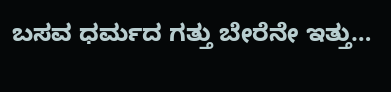ಬಸವ ಧರ್ಮದ ಗತ್ತು ಬೇರೆನೇ ಇತ್ತು…